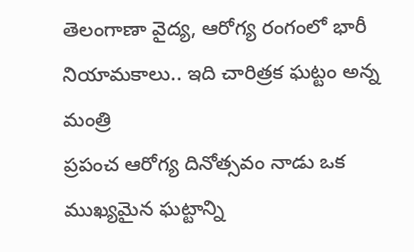తెలంగాణా వైద్య, ఆరోగ్య రంగంలో భారీ నియామకాలు.. ఇది చారిత్రక ఘట్టం అన్న మంత్రి
ప్రపంచ ఆరోగ్య దినోత్సవం నాడు ఒక ముఖ్యమైన ఘట్టాన్ని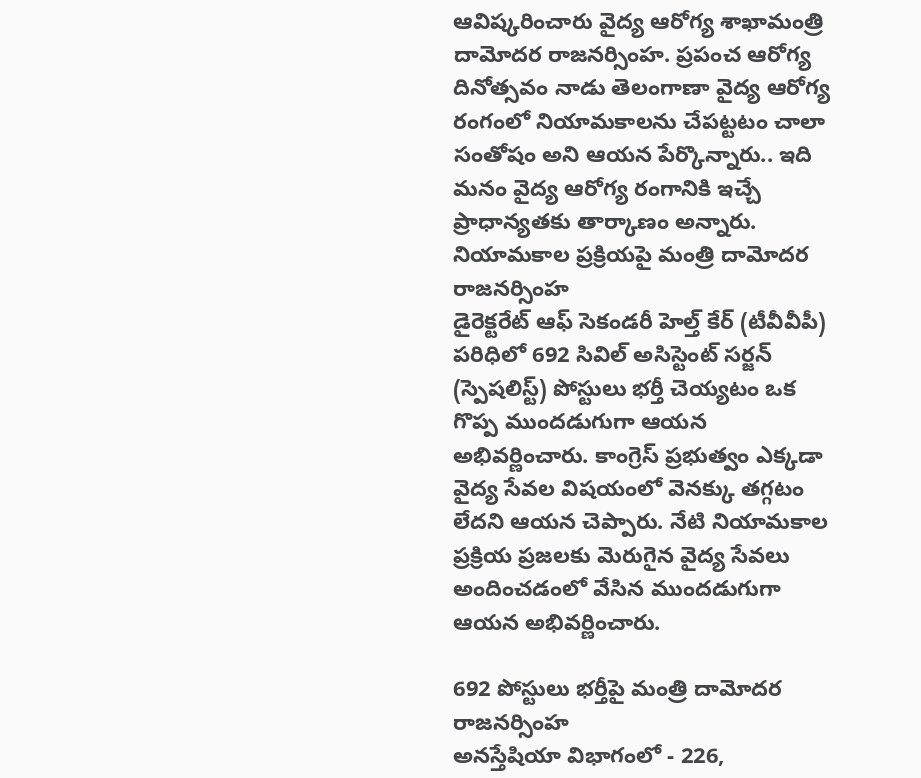ఆవిష్కరించారు వైద్య ఆరోగ్య శాఖామంత్రి దామోదర రాజనర్సింహ. ప్రపంచ ఆరోగ్య దినోత్సవం నాడు తెలంగాణా వైద్య ఆరోగ్య రంగంలో నియామకాలను చేపట్టటం చాలా సంతోషం అని ఆయన పేర్కొన్నారు.. ఇది మనం వైద్య ఆరోగ్య రంగానికి ఇచ్చే ప్రాధాన్యతకు తార్కాణం అన్నారు.
నియామకాల ప్రక్రియపై మంత్రి దామోదర రాజనర్సింహ
డైరెక్టరేట్ ఆఫ్ సెకండరీ హెల్త్ కేర్ (టీవీవీపీ) పరిధిలో 692 సివిల్ అసిస్టెంట్ సర్జన్ (స్పెషలిస్ట్) పోస్టులు భర్తీ చెయ్యటం ఒక గొప్ప ముందడుగుగా ఆయన అభివర్ణించారు. కాంగ్రెస్ ప్రభుత్వం ఎక్కడా వైద్య సేవల విషయంలో వెనక్కు తగ్గటం లేదని ఆయన చెప్పారు. నేటి నియామకాల ప్రక్రియ ప్రజలకు మెరుగైన వైద్య సేవలు అందించడంలో వేసిన ముందడుగుగా ఆయన అభివర్ణించారు.

692 పోస్టులు భర్తీపై మంత్రి దామోదర రాజనర్సింహ
అనస్తేషియా విభాగంలో - 226,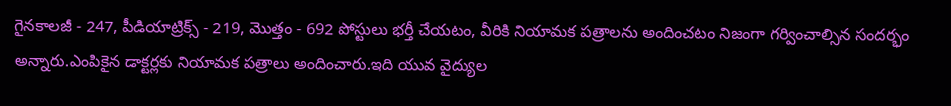గైనకాలజీ - 247, పీడియాట్రిక్స్ - 219, మొత్తం - 692 పోస్టులు భర్తీ చేయటం, వీరికి నియామక పత్రాలను అందించటం నిజంగా గర్వించాల్సిన సందర్భం అన్నారు.ఎంపికైన డాక్టర్లకు నియామక పత్రాలు అందించారు.ఇది యువ వైద్యుల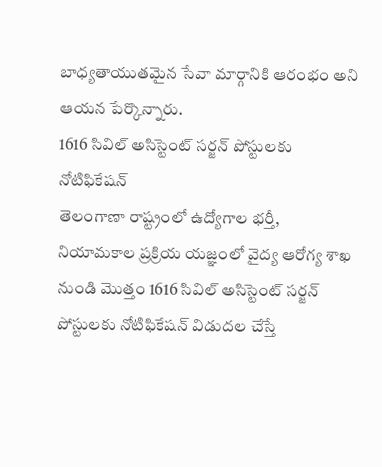బాధ్యతాయుతమైన సేవా మార్గానికి ఆరంభం అని ఆయన పేర్కొన్నారు.
1616 సివిల్ అసిస్టెంట్ సర్జన్ పోస్టులకు నోటిఫికేషన్
తెలంగాణా రాష్ట్రంలో ఉద్యోగాల భర్తీ, నియామకాల ప్రక్రియ యజ్ఞంలో వైద్య ఆరోగ్య శాఖ నుండి మొత్తం 1616 సివిల్ అసిస్టెంట్ సర్జన్ పోస్టులకు నోటిఫికేషన్ విడుదల చేస్తే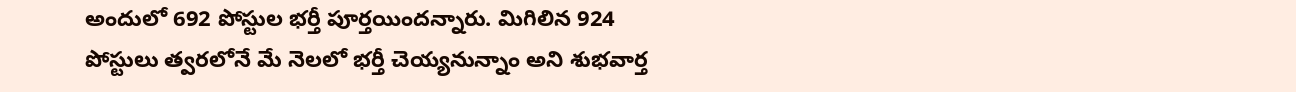అందులో 692 పోస్టుల భర్తీ పూర్తయిందన్నారు. మిగిలిన 924 పోస్టులు త్వరలోనే మే నెలలో భర్తీ చెయ్యనున్నాం అని శుభవార్త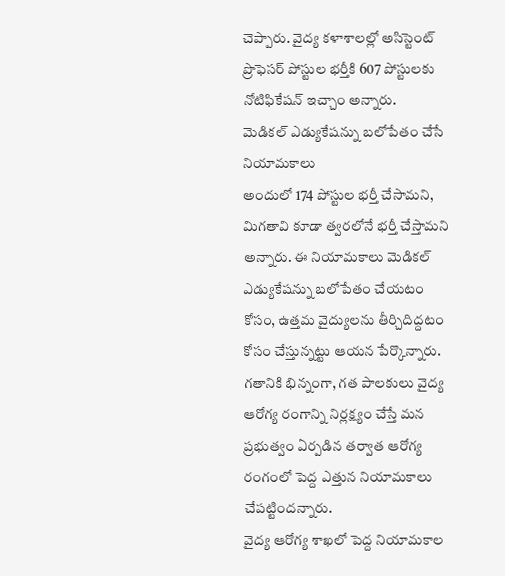చెప్పారు. వైద్య కళాశాలల్లో అసిస్టెంట్ ప్రొఫెసర్ పోస్టుల భర్తీకి 607 పోస్టులకు నోటిఫికేషన్ ఇచ్చాం అన్నారు.
మెడికల్ ఎడ్యుకేషన్ను బలోపేతం చేసే నియామకాలు
అందులో 174 పోస్టుల భర్తీ చేసామని, మిగతావి కూడా త్వరలోనే భర్తీ చేస్తామని అన్నారు. ఈ నియామకాలు మెడికల్ ఎడ్యుకేషన్ను బలోపేతం చేయటం కోసం, ఉత్తమ వైద్యులను తీర్చిదిద్దటం కోసం చేస్తున్నట్టు ఆయన పేర్కొన్నారు. గతానికి భిన్నంగా, గత పాలకులు వైద్య ఆరోగ్య రంగాన్ని నిర్లక్ష్యం చేస్తే మన ప్రభుత్వం ఏర్పడిన తర్వాత ఆరోగ్య రంగంలో పెద్ద ఎత్తున నియామకాలు చేపట్టిందన్నారు.
వైద్య ఆరోగ్య శాఖలో పెద్ద నియామకాల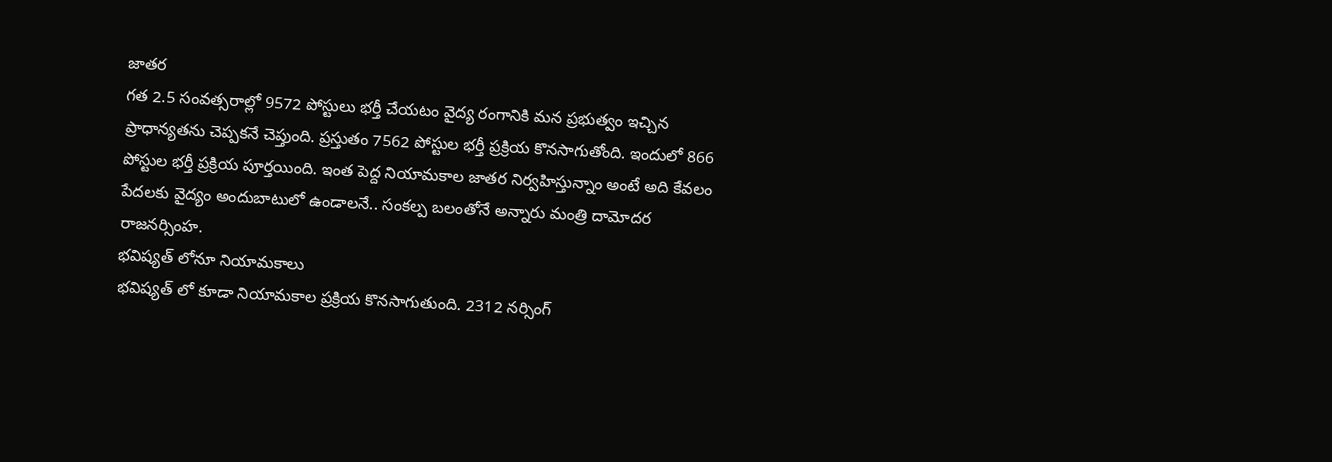జాతర
గత 2.5 సంవత్సరాల్లో 9572 పోస్టులు భర్తీ చేయటం వైద్య రంగానికి మన ప్రభుత్వం ఇచ్చిన ప్రాధాన్యతను చెప్పకనే చెప్తుంది. ప్రస్తుతం 7562 పోస్టుల భర్తీ ప్రక్రియ కొనసాగుతోంది. ఇందులో 866 పోస్టుల భర్తీ ప్రక్రియ పూర్తయింది. ఇంత పెద్ద నియామకాల జాతర నిర్వహిస్తున్నాం అంటే అది కేవలం పేదలకు వైద్యం అందుబాటులో ఉండాలనే.. సంకల్ప బలంతోనే అన్నారు మంత్రి దామోదర రాజనర్సింహ.
భవిష్యత్ లోనూ నియామకాలు
భవిష్యత్ లో కూడా నియామకాల ప్రక్రియ కొనసాగుతుంది. 2312 నర్సింగ్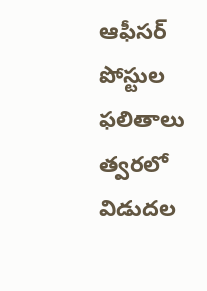ఆఫీసర్ పోస్టుల ఫలితాలు త్వరలో విడుదల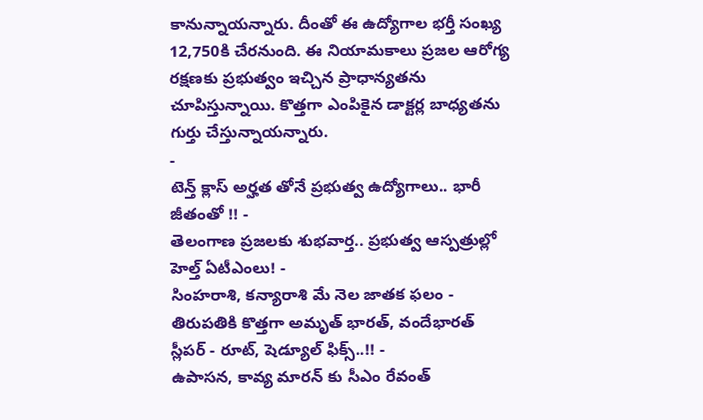కానున్నాయన్నారు. దీంతో ఈ ఉద్యోగాల భర్తీ సంఖ్య 12,750కి చేరనుంది. ఈ నియామకాలు ప్రజల ఆరోగ్య రక్షణకు ప్రభుత్వం ఇచ్చిన ప్రాధాన్యతను చూపిస్తున్నాయి. కొత్తగా ఎంపికైన డాక్టర్ల బాధ్యతను గుర్తు చేస్తున్నాయన్నారు.
-
టెన్త్ క్లాస్ అర్హత తోనే ప్రభుత్వ ఉద్యోగాలు.. భారీ జీతంతో !! -
తెలంగాణ ప్రజలకు శుభవార్త.. ప్రభుత్వ ఆస్పత్రుల్లో హెల్త్ ఏటీఎంలు! -
సింహరాశి, కన్యారాశి మే నెల జాతక ఫలం -
తిరుపతికి కొత్తగా అమృత్ భారత్, వందేభారత్ స్లీపర్ - రూట్, షెడ్యూల్ ఫిక్స్..!! -
ఉపాసన, కావ్య మారన్ కు సీఎం రేవంత్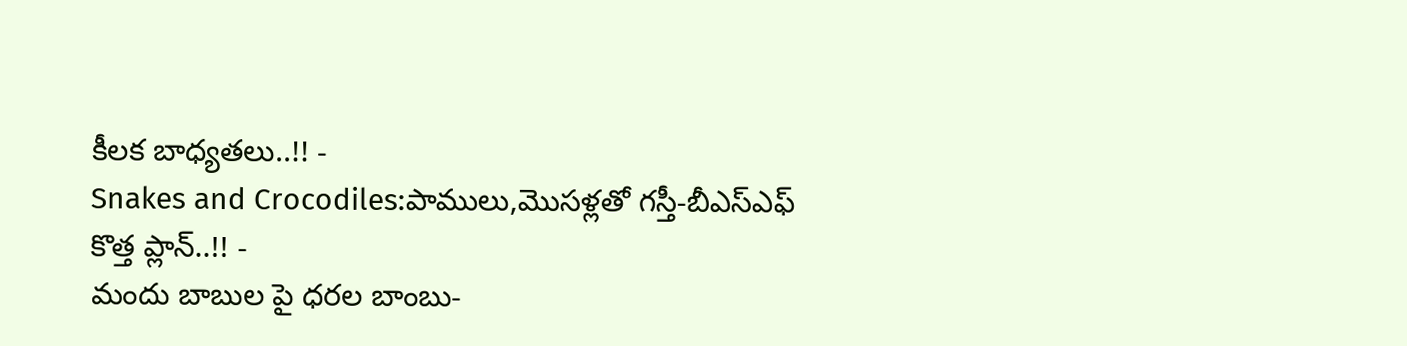కీలక బాధ్యతలు..!! -
Snakes and Crocodiles:పాములు,మొసళ్లతో గస్తీ-బీఎస్ఎఫ్ కొత్త ప్లాన్..!! -
మందు బాబుల పై ధరల బాంబు-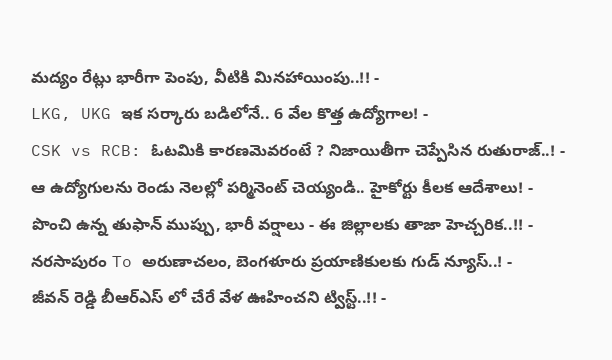మద్యం రేట్లు భారీగా పెంపు, వీటికి మినహాయింపు..!! -
LKG, UKG ఇక సర్కారు బడిలోనే.. 6 వేల కొత్త ఉద్యోగాల! -
CSK vs RCB: ఓటమికి కారణమెవరంటే ? నిజాయితీగా చెప్పేసిన రుతురాజ్..! -
ఆ ఉద్యోగులను రెండు నెలల్లో పర్మినెంట్ చెయ్యండి.. హైకోర్టు కీలక ఆదేశాలు! -
పొంచి ఉన్న తుఫాన్ ముప్పు, భారీ వర్షాలు - ఈ జిల్లాలకు తాజా హెచ్చరిక..!! -
నరసాపురం To అరుణాచలం, బెంగళూరు ప్రయాణికులకు గుడ్ న్యూస్..! -
జీవన్ రెడ్డి బీఆర్ఎస్ లో చేరే వేళ ఊహించని ట్విస్ట్..!! -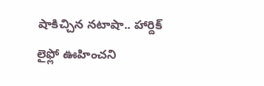షాకిచ్చిన నటాషా.. హార్దిక్ లైఫ్లో ఊహించని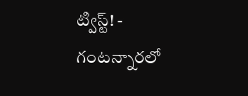ట్విస్ట్! -
గంటన్నారలో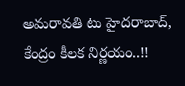అమరావతి టు హైదరాబాద్, కేంద్రం కీలక నిర్ణయం..!!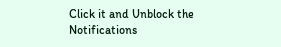Click it and Unblock the Notifications